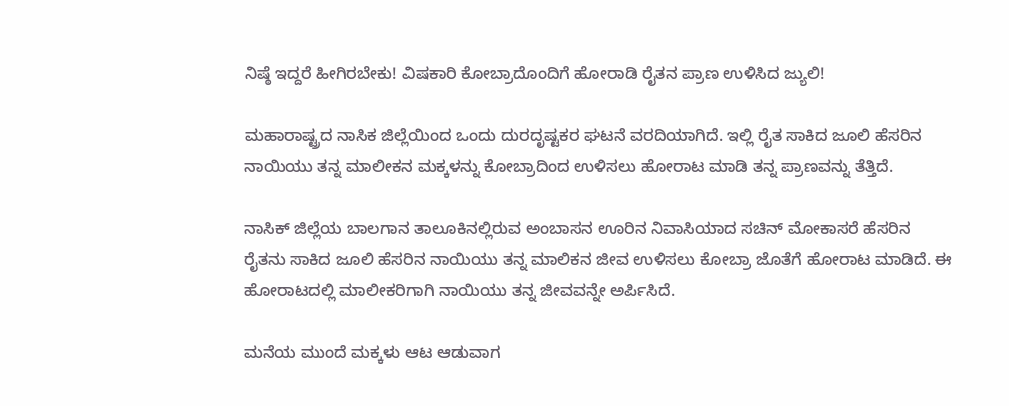ನಿಷ್ಠೆ ಇದ್ದರೆ ಹೀಗಿರಬೇಕು! ವಿಷಕಾರಿ ಕೋಬ್ರಾದೊಂದಿಗೆ ಹೋರಾಡಿ ರೈತನ ಪ್ರಾಣ ಉಳಿಸಿದ ಜ್ಯುಲಿ!

ಮಹಾರಾಷ್ಟ್ರದ ನಾಸಿಕ ಜಿಲ್ಲೆಯಿಂದ ಒಂದು ದುರದೃಷ್ಟಕರ ಘಟನೆ ವರದಿಯಾಗಿದೆ. ಇಲ್ಲಿ ರೈತ ಸಾಕಿದ ಜೂಲಿ ಹೆಸರಿನ ನಾಯಿಯು ತನ್ನ ಮಾಲೀಕನ ಮಕ್ಕಳನ್ನು ಕೋಬ್ರಾದಿಂದ ಉಳಿಸಲು ಹೋರಾಟ ಮಾಡಿ ತನ್ನ ಪ್ರಾಣವನ್ನು ತೆತ್ತಿದೆ.

ನಾಸಿಕ್ ಜಿಲ್ಲೆಯ ಬಾಲಗಾನ ತಾಲೂಕಿನಲ್ಲಿರುವ ಅಂಬಾಸನ ಊರಿನ ನಿವಾಸಿಯಾದ ಸಚಿನ್ ಮೋಕಾಸರೆ ಹೆಸರಿನ ರೈತನು ಸಾಕಿದ ಜೂಲಿ ಹೆಸರಿನ ನಾಯಿಯು ತನ್ನ ಮಾಲಿಕನ ಜೀವ ಉಳಿಸಲು ಕೋಬ್ರಾ ಜೊತೆಗೆ ಹೋರಾಟ ಮಾಡಿದೆ. ಈ ಹೋರಾಟದಲ್ಲಿ ಮಾಲೀಕರಿಗಾಗಿ ನಾಯಿಯು ತನ್ನ ಜೀವವನ್ನೇ ಅರ್ಪಿಸಿದೆ.

ಮನೆಯ ಮುಂದೆ ಮಕ್ಕಳು ಆಟ ಆಡುವಾಗ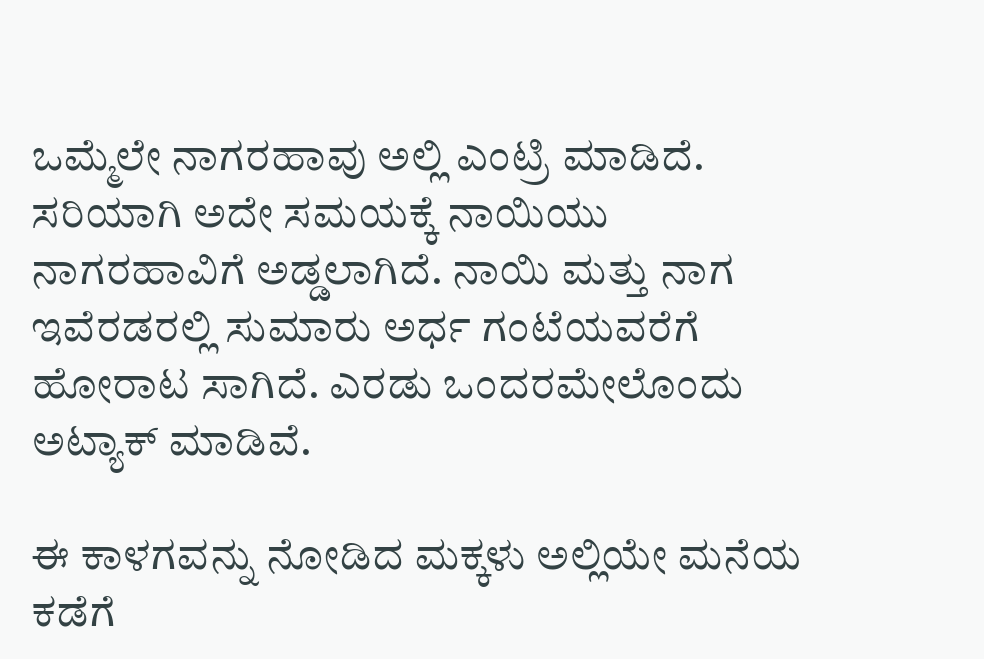ಒಮ್ಮೆಲೇ ನಾಗರಹಾವು ಅಲ್ಲಿ ಎಂಟ್ರಿ ಮಾಡಿದೆ. ಸರಿಯಾಗಿ ಅದೇ ಸಮಯಕ್ಕೆ ನಾಯಿಯು ನಾಗರಹಾವಿಗೆ ಅಡ್ಡಲಾಗಿದೆ. ನಾಯಿ ಮತ್ತು ನಾಗ ಇವೆರಡರಲ್ಲಿ ಸುಮಾರು ಅರ್ಧ ಗಂಟೆಯವರೆಗೆ ಹೋರಾಟ ಸಾಗಿದೆ. ಎರಡು ಒಂದರಮೇಲೊಂದು ಅಟ್ಯಾಕ್ ಮಾಡಿವೆ.

ಈ ಕಾಳಗವನ್ನು ನೋಡಿದ ಮಕ್ಕಳು ಅಲ್ಲಿಯೇ ಮನೆಯ ಕಡೆಗೆ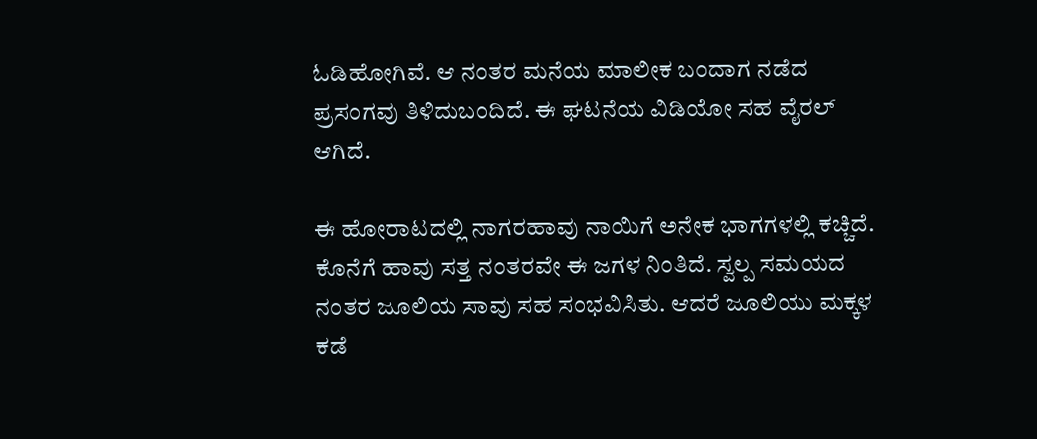ಓಡಿಹೋಗಿವೆ. ಆ ನಂತರ ಮನೆಯ ಮಾಲೀಕ ಬಂದಾಗ ನಡೆದ ಪ್ರಸಂಗವು ತಿಳಿದುಬಂದಿದೆ. ಈ ಘಟನೆಯ ವಿಡಿಯೋ ಸಹ ವೈರಲ್ ಆಗಿದೆ.

ಈ ಹೋರಾಟದಲ್ಲಿ ನಾಗರಹಾವು ನಾಯಿಗೆ ಅನೇಕ ಭಾಗಗಳಲ್ಲಿ ಕಚ್ಚಿದೆ. ಕೊನೆಗೆ ಹಾವು ಸತ್ತ ನಂತರವೇ ಈ ಜಗಳ ನಿಂತಿದೆ. ಸ್ವಲ್ಪ ಸಮಯದ ನಂತರ ಜೂಲಿಯ ಸಾವು ಸಹ ಸಂಭವಿಸಿತು. ಆದರೆ ಜೂಲಿಯು ಮಕ್ಕಳ ಕಡೆ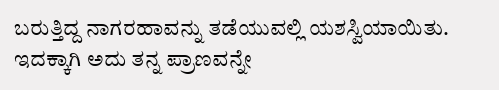ಬರುತ್ತಿದ್ದ ನಾಗರಹಾವನ್ನು ತಡೆಯುವಲ್ಲಿ ಯಶಸ್ವಿಯಾಯಿತು. ಇದಕ್ಕಾಗಿ ಅದು ತನ್ನ ಪ್ರಾಣವನ್ನೇ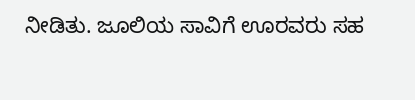ನೀಡಿತು. ಜೂಲಿಯ ಸಾವಿಗೆ ಊರವರು ಸಹ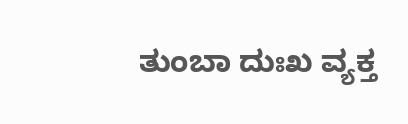ತುಂಬಾ ದುಃಖ ವ್ಯಕ್ತ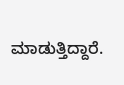ಮಾಡುತ್ತಿದ್ದಾರೆ.